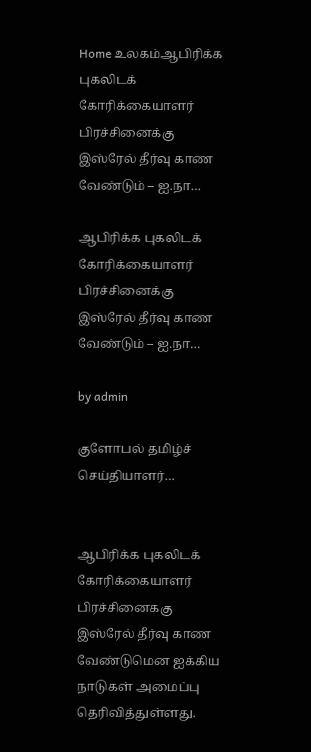Home உலகம்ஆபிரிக்க புகலிடக் கோரிக்கையாளர் பிரச்சினைக்கு இஸ்ரேல் தீர்வு காண வேண்டும் – ஐ.நா…

ஆபிரிக்க புகலிடக் கோரிக்கையாளர் பிரச்சினைக்கு இஸ்ரேல் தீர்வு காண வேண்டும் – ஐ.நா…

by admin

குளோபல் தமிழ்ச் செய்தியாளர்…


ஆபிரிக்க புகலிடக் கோரிக்கையாளர் பிரச்சினைககு இஸ்ரேல் தீர்வு காண வேண்டுமென ஐக்கிய நாடுகள் அமைப்பு தெரிவித்துள்ளது.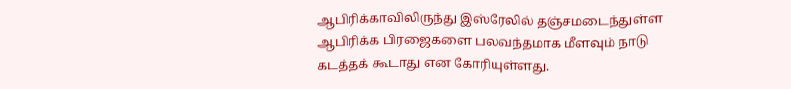ஆபிரிக்காவிலிருந்து இஸ்ரேலில் தஞ்சமடைந்துள்ள ஆபிரிக்க பிரஜைகளை பலவந்தமாக மீளவும் நாடு கடத்தக் கூடாது என கோரியுள்ளது.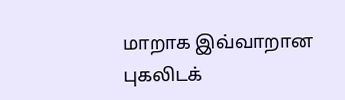மாறாக இவ்வாறான புகலிடக்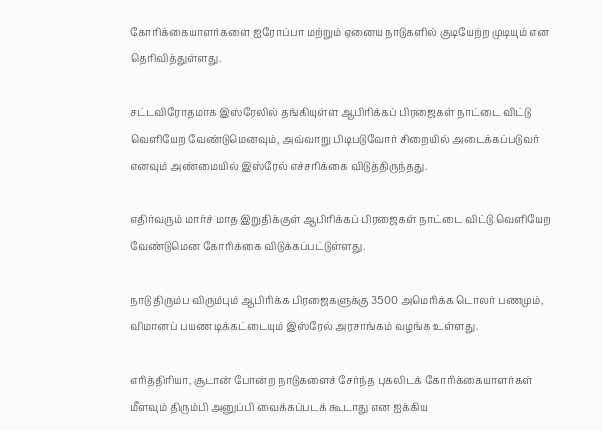கோரிக்கையாளர்களை ஐரோப்பா மற்றும் ஏனைய நாடுகளில் குடியேற்ற முடியும் என தெரிவித்துள்ளது.

சட்டவிரோதமாக இஸ்ரேலில் தங்கியுள்ள ஆபிரிக்கப் பிரஜைகள் நாட்டை விட்டு வெளியேற வேண்டுமெனவும், அவ்வாறு பிடிபடுவோர் சிறையில் அடைக்கப்படுவர் எனவும் அண்மையில் இஸ்ரேல் எச்சரிக்கை விடுத்திருந்தது.

எதிர்வரும் மார்ச் மாத இறுதிக்குள் ஆபிரிக்கப் பிரஜைகள் நாட்டை விட்டு வெளியேற வேண்டுமென கோரிக்கை விடுக்கப்பட்டுள்ளது.

நாடு திரும்ப விரும்பும் ஆபிரிக்க பிரஜைகளுக்கு 3500 அமெரிக்க டொலர் பணமும், விமானப் பயண டிக்கட்டையும் இஸ்ரேல் அரசாங்கம் வழங்க உள்ளது.

எரித்திரியா, சூடான் போன்ற நாடுகளைச் சேர்ந்த புகலிடக் கோரிக்கையாளர்கள் மீளவும் திரும்பி அனுப்பி வைக்கப்படக் கூடாது என ஐக்கிய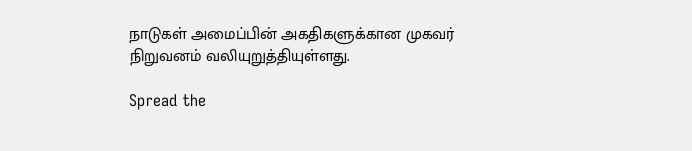நாடுகள் அமைப்பின் அகதிகளுக்கான முகவர் நிறுவனம் வலியுறுத்தியுள்ளது.

Spread the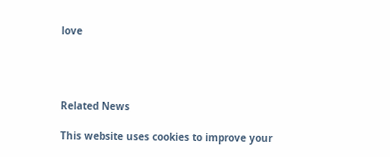love




Related News

This website uses cookies to improve your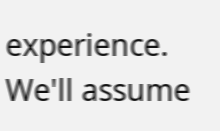experience. We'll assume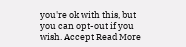you're ok with this, but you can opt-out if you wish. Accept Read More